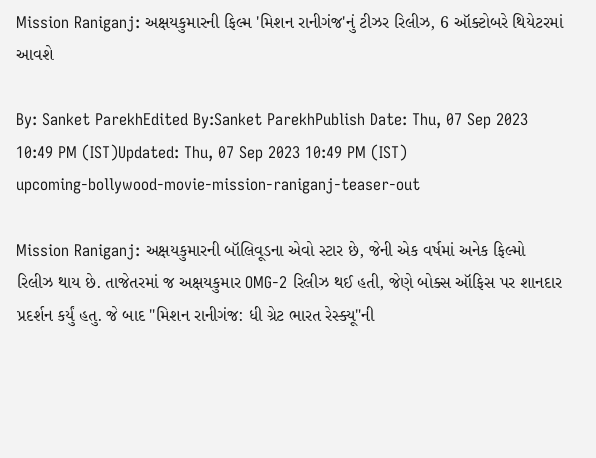Mission Raniganj: અક્ષયકુમારની ફિલ્મ 'મિશન રાનીગંજ'નું ટીઝર રિલીઝ, 6 ઑક્ટોબરે થિયેટરમાં આવશે

By: Sanket ParekhEdited By:Sanket ParekhPublish Date: Thu, 07 Sep 2023 10:49 PM (IST)Updated: Thu, 07 Sep 2023 10:49 PM (IST)
upcoming-bollywood-movie-mission-raniganj-teaser-out

Mission Raniganj: અક્ષયકુમારની બૉલિવૂડના એવો સ્ટાર છે, જેની એક વર્ષમાં અનેક ફિલ્મો રિલીઝ થાય છે. તાજેતરમાં જ અક્ષયકુમાર OMG-2 રિલીઝ થઈ હતી, જેણે બોક્સ ઑફિસ પર શાનદાર પ્રદર્શન કર્યું હતુ. જે બાદ "મિશન રાનીગંજ: ધી ગ્રેટ ભારત રેસ્ક્યૂ"ની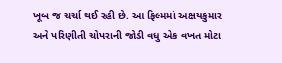ખૂબ જ ચર્ચા થઈ રહી છે. આ ફિલ્મમાં અક્ષયકુમાર અને પરિણીતી ચોપરાની જોડી વધુ એક વખત મોટા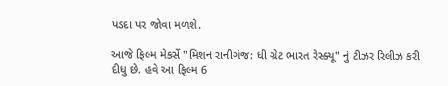પડદા પર જોવા મળશે.

આજે ફિલ્મ મેકર્સે "મિશન રાનીગંજ: ધી ગ્રેટ ભારત રેસ્ક્યૂ" નું ટીઝર રિલીઝ કરી દીધુ છે. હવે આ ફિલ્મ 6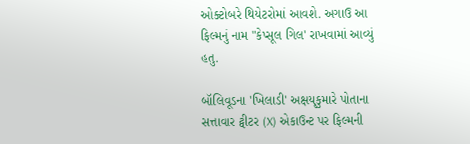ઓક્ટોબરે થિયેટરોમાં આવશે. અગાઉ આ ફિલ્મનું નામ "કેપ્સૂલ ગિલ' રાખવામાં આવ્યું હતુ.

બૉલિવૂડના 'ખિલાડી' અક્ષયૃકુમારે પોતાના સત્તાવાર ટ્વીટર (X) એકાઉન્ટ પર ફિલ્મની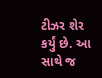ટીઝર શેર કર્યું છે. આ સાથે જ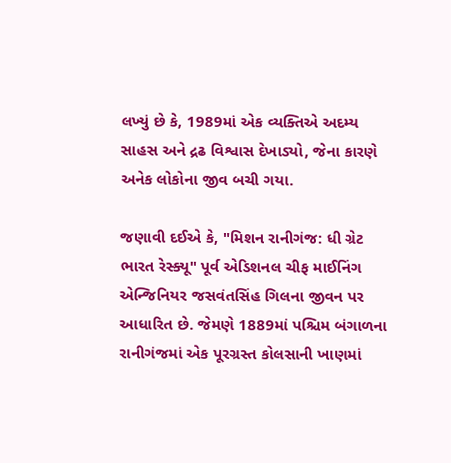લખ્યું છે કે, 1989માં એક વ્યક્તિએ અદમ્ય સાહસ અને દ્રઢ વિશ્વાસ દેખાડ્યો, જેના કારણે અનેક લોકોના જીવ બચી ગયા.

જણાવી દઈએ કે, "મિશન રાનીગંજ: ધી ગ્રેટ ભારત રેસ્ક્યૂ" પૂર્વ એડિશનલ ચીફ માઈનિંગ એન્જિનિયર જસવંતસિંહ ગિલના જીવન પર આધારિત છે. જેમણે 1889માં પશ્ચિમ બંગાળના રાનીગંજમાં એક પૂરગ્રસ્ત કોલસાની ખાણમાં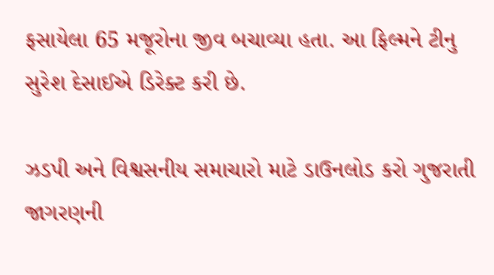ફસાયેલા 65 મજૂરોના જીવ બચાવ્યા હતા. આ ફિલ્મને ટીનુ સુરેશ દેસાઈએ ડિરેક્ટ કરી છે.

ઝડપી અને વિશ્વસનીય સમાચારો માટે ડાઉનલોડ કરો ગુજરાતી જાગરણની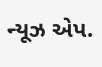ન્યૂઝ એપ.